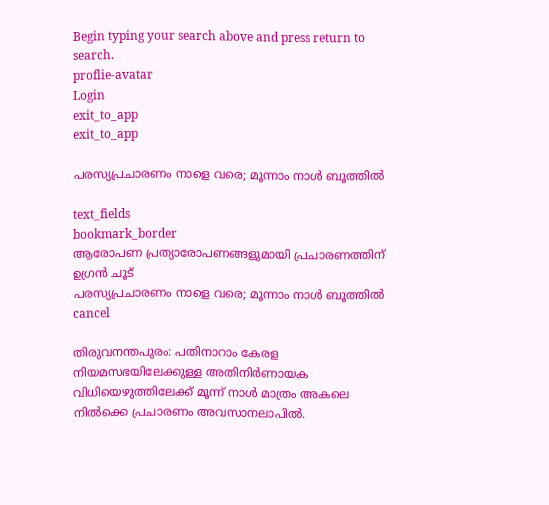Begin typing your search above and press return to search.
proflie-avatar
Login
exit_to_app
exit_to_app

പരസ്യപ്രചാരണം നാളെ വരെ; മൂന്നാം നാൾ ബൂത്തിൽ

text_fields
bookmark_border
ആരോപണ പ്രത്യാരോപണങ്ങളുമായി പ്രചാരണത്തിന് ഉഗ്രൻ ചൂട്
പരസ്യപ്രചാരണം നാളെ വരെ; മൂന്നാം നാൾ ബൂത്തിൽ
cancel

തിരുവനന്തപുരം: പതിനാറാം കേരള നിയമസഭയിലേക്കുള്ള അതിനിർണായക വിധിയെഴുത്തിലേക്ക് മൂന്ന് നാൾ മാത്രം അകലെ നിൽക്കെ പ്രചാരണം അവസാനലാപിൽ.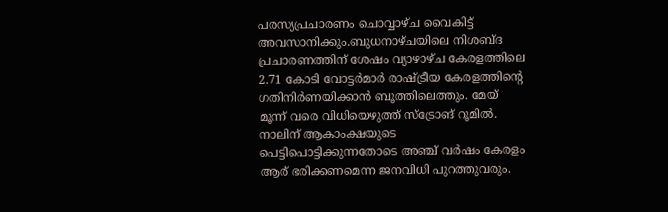പരസ്യപ്രചാരണം ചൊവ്വാഴ്ച വൈകിട്ട് അവസാനിക്കും.ബുധനാഴ്ചയിലെ നിശബ്ദ പ്രചാരണത്തിന് ശേഷം വ്യാഴാഴ്ച കേരളത്തിലെ 2.71 കോടി വോട്ടർമാർ രാഷ്ട്രീയ കേരളത്തിന്‍റെ ഗതിനിർണയിക്കാൻ ബൂത്തിലെത്തും. മേയ് മൂന്ന് വരെ വിധിയെഴുത്ത് സ്ട്രോങ് റൂമിൽ. നാലിന് ആകാംക്ഷയുടെ പെട്ടിപൊട്ടിക്കുന്നതോടെ അഞ്ച് വർഷം കേരളം ആര് ഭരിക്കണമെന്ന ജനവിധി പുറത്തുവരും.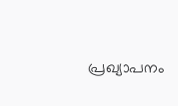പ്രഖ്യാപനം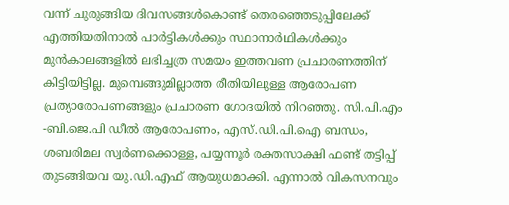വന്ന് ചുരുങ്ങിയ ദിവസങ്ങൾകൊണ്ട് തെരഞ്ഞെടുപ്പിലേക്ക് എത്തിയതിനാൽ പാർട്ടികൾക്കും സ്ഥാനാർഥികൾക്കും മുൻകാലങ്ങളിൽ ലഭിച്ചത്ര സമയം ഇത്തവണ പ്രചാരണത്തിന് കിട്ടിയിട്ടില്ല. മുമ്പെങ്ങുമില്ലാത്ത രീതിയിലുള്ള ആരോപണ പ്രത്യാരോപണങ്ങളും പ്രചാരണ ഗോദയിൽ നിറഞ്ഞു. സി.പി.എം -ബി.ജെ.പി ഡീൽ ആരോപണം, എസ്.ഡി.പി.ഐ ബന്ധം, ശബരിമല സ്വർണക്കൊള്ള, പയ്യന്നൂർ രക്തസാക്ഷി ഫണ്ട് തട്ടിപ്പ് തുടങ്ങിയവ യു.ഡി.എഫ് ആയുധമാക്കി. എന്നാൽ വികസനവും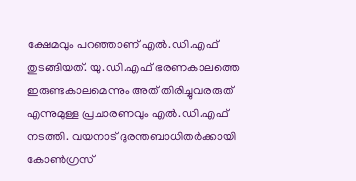ക്ഷേമവും പറഞ്ഞാണ് എൽ.ഡി.എഫ് തുടങ്ങിയത്. യു.ഡി.എഫ് ഭരണകാലത്തെ ഇരുണ്ടകാലമെന്നും അത് തിരിച്ചുവരരുത് എന്നുമുള്ള പ്രചാരണവും എൽ.ഡി.എഫ് നടത്തി. വയനാട് ദുരന്തബാധിതർക്കായി കോൺഗ്രസ്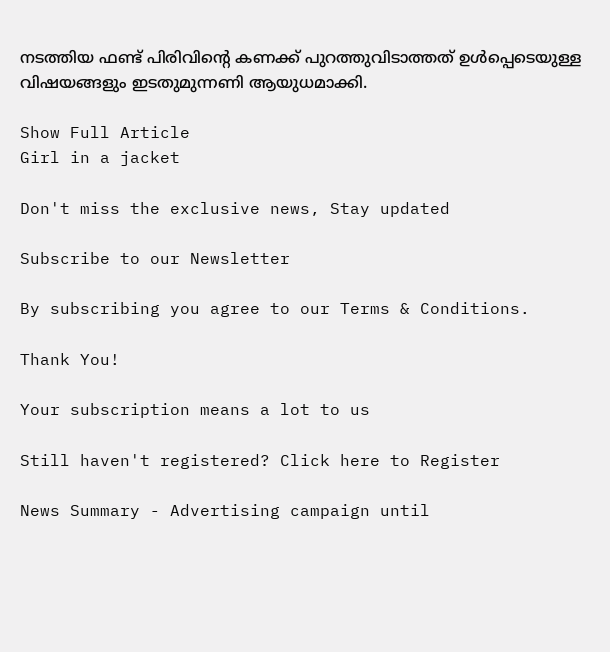നടത്തിയ ഫണ്ട് പിരിവിന്‍റെ കണക്ക് പുറത്തുവിടാത്തത് ഉൾപ്പെടെയുള്ള വിഷയങ്ങളും ഇടതുമുന്നണി ആയുധമാക്കി.

Show Full Article
Girl in a jacket

Don't miss the exclusive news, Stay updated

Subscribe to our Newsletter

By subscribing you agree to our Terms & Conditions.

Thank You!

Your subscription means a lot to us

Still haven't registered? Click here to Register

News Summary - Advertising campaign until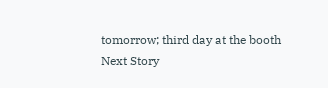tomorrow; third day at the booth
Next Story